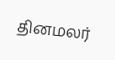தினமலர்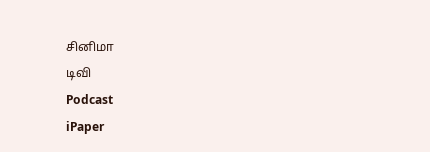சினிமா
டிவி
Podcast
iPaper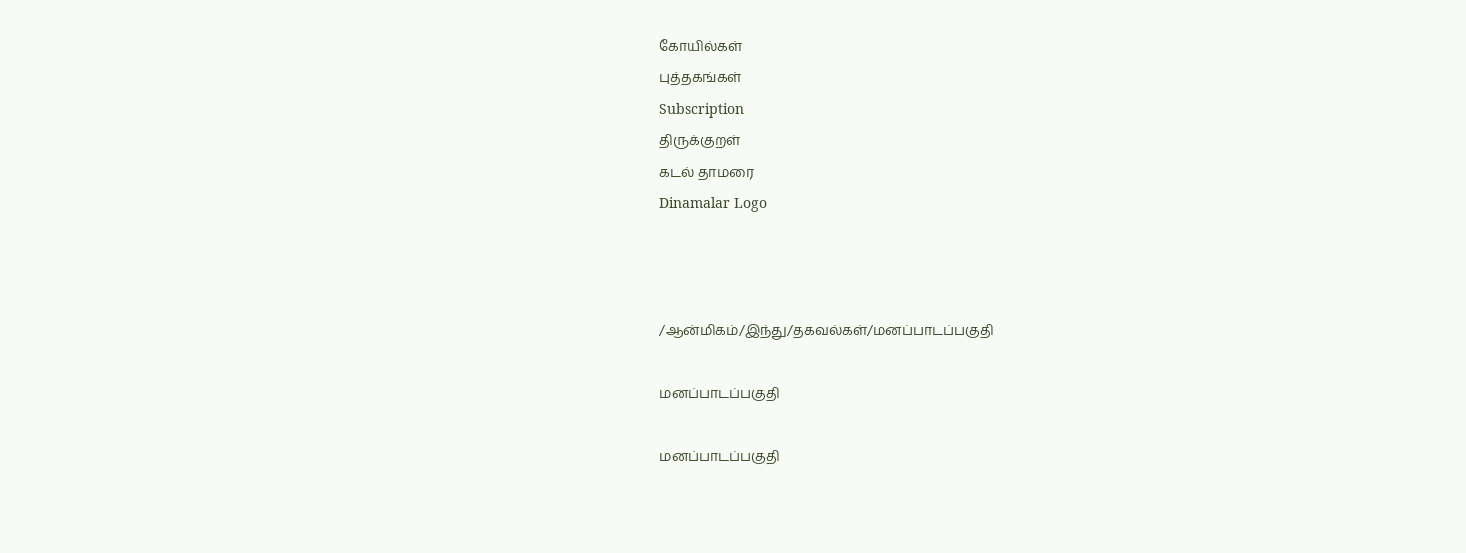கோயில்கள்
புத்தகங்கள்
Subscription
திருக்குறள்
கடல் தாமரை
Dinamalar Logo



/ஆன்மிகம்/இந்து/தகவல்கள்/மனப்பாடப்பகுதி

மனப்பாடப்பகுதி

மனப்பாடப்பகுதி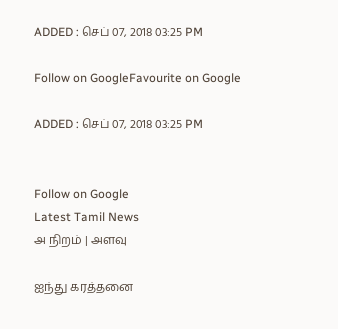ADDED : செப் 07, 2018 03:25 PM

Follow on GoogleFavourite on Google

ADDED : செப் 07, 2018 03:25 PM


Follow on Google
Latest Tamil News
அ நிறம் | அளவு

ஐந்து கரத்தனை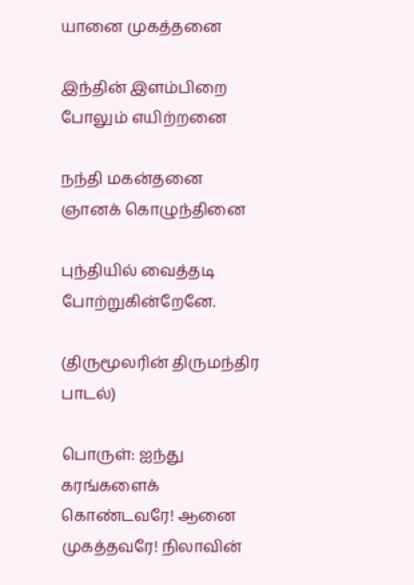யானை முகத்தனை

இந்தின் இளம்பிறை போலும் எயிற்றனை

நந்தி மகன்தனை ஞானக் கொழுந்தினை

புந்தியில் வைத்தடி போற்றுகின்றேனே.

(திருமூலரின் திருமந்திர பாடல்)

பொருள்: ஐந்து கரங்களைக் கொண்டவரே! ஆனை முகத்தவரே! நிலாவின்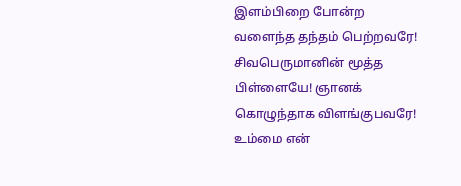இளம்பிறை போன்ற வளைந்த தந்தம் பெற்றவரே! சிவபெருமானின் மூத்த பிள்ளையே! ஞானக் கொழுந்தாக விளங்குபவரே! உம்மை என்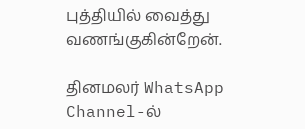புத்தியில் வைத்து வணங்குகின்றேன்.

தினமலர் WhatsApp Channel-ல்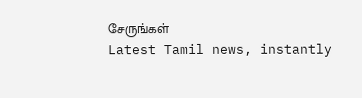சேருங்கள்
Latest Tamil news, instantly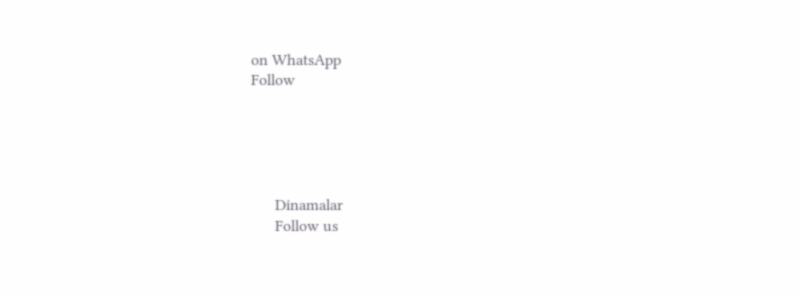on WhatsApp
Follow





      Dinamalar
      Follow us